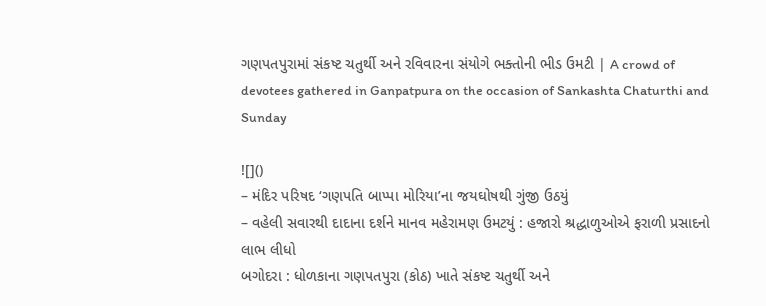ગણપતપુરામાં સંકષ્ટ ચતુર્થી અને રવિવારના સંયોગે ભક્તોની ભીડ ઉમટી | A crowd of devotees gathered in Ganpatpura on the occasion of Sankashta Chaturthi and Sunday

![]()
– મંદિર પરિષદ ‘ગણપતિ બાપ્પા મોરિયા’ના જયઘોષથી ગુંજી ઉઠયું
– વહેલી સવારથી દાદાના દર્શને માનવ મહેરામણ ઉમટયું : હજારો શ્રદ્ધાળુઓએ ફરાળી પ્રસાદનો લાભ લીધો
બગોદરા : ધોળકાના ગણપતપુરા (કોઠ) ખાતે સંકષ્ટ ચતુર્થી અને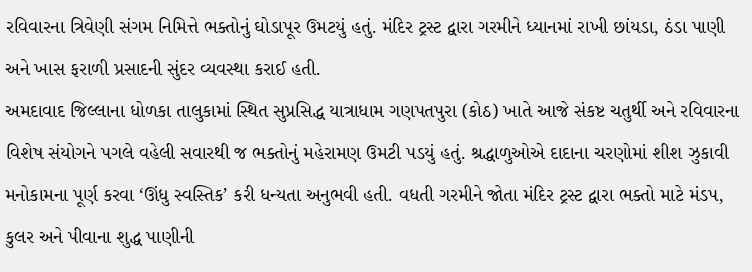રવિવારના ત્રિવેણી સંગમ નિમિત્તે ભક્તોનું ઘોડાપૂર ઉમટયું હતું. મંદિર ટ્રસ્ટ દ્વારા ગરમીને ધ્યાનમાં રાખી છાંયડા, ઠંડા પાણી અને ખાસ ફરાળી પ્રસાદની સુંદર વ્યવસ્થા કરાઈ હતી.
અમદાવાદ જિલ્લાના ધોળકા તાલુકામાં સ્થિત સુપ્રસિદ્ધ યાત્રાધામ ગણપતપુરા (કોઠ) ખાતે આજે સંકષ્ટ ચતુર્થી અને રવિવારના વિશેષ સંયોગને પગલે વહેલી સવારથી જ ભક્તોનું મહેરામણ ઉમટી પડયું હતું. શ્રદ્ધાળુઓએ દાદાના ચરણોમાં શીશ ઝુકાવી મનોકામના પૂર્ણ કરવા ‘ઊંધુ સ્વસ્તિક’ કરી ધન્યતા અનુભવી હતી. વધતી ગરમીને જોતા મંદિર ટ્રસ્ટ દ્વારા ભક્તો માટે મંડપ, કુલર અને પીવાના શુદ્ધ પાણીની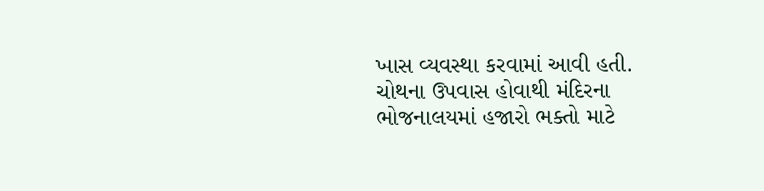ખાસ વ્યવસ્થા કરવામાં આવી હતી.
ચોથના ઉપવાસ હોવાથી મંદિરના ભોજનાલયમાં હજારો ભક્તો માટે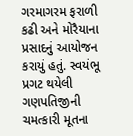ગરમાગરમ ફરાળી કઢી અને મોરૈયાના પ્રસાદનું આયોજન કરાયું હતું. સ્વયંભૂ પ્રગટ થયેલી ગણપતિજીની ચમત્કારી મૂતના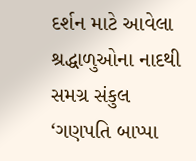દર્શન માટે આવેલા શ્રદ્ધાળુઓના નાદથી સમગ્ર સંકુલ ‘ગણપતિ બાપ્પા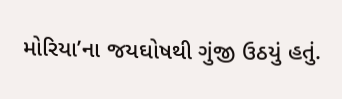મોરિયા’ના જયઘોષથી ગુંજી ઉઠયું હતું.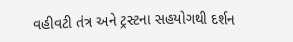વહીવટી તંત્ર અને ટ્રસ્ટના સહયોગથી દર્શન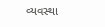વ્યવસ્થા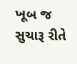ખૂબ જ સુચારૂ રીતે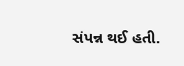સંપન્ન થઈ હતી.